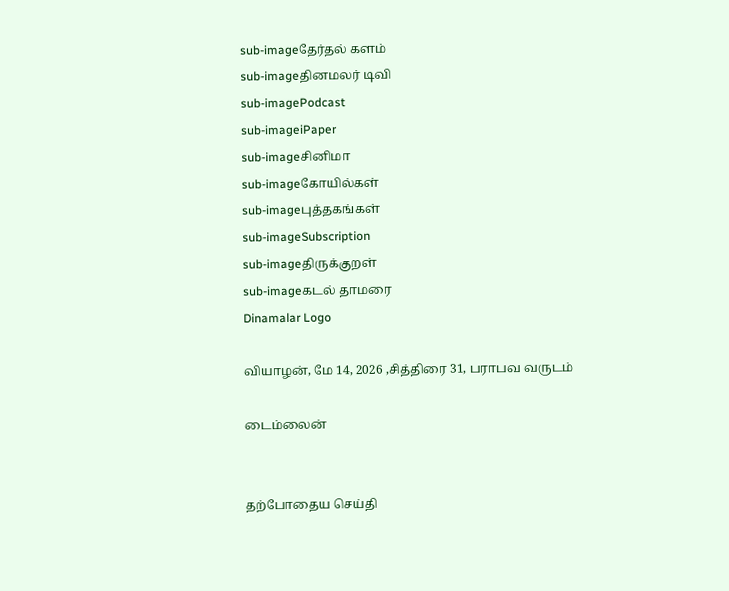sub-imageதேர்தல் களம்
sub-imageதினமலர் டிவி
sub-imagePodcast
sub-imageiPaper
sub-imageசினிமா
sub-imageகோயில்கள்
sub-imageபுத்தகங்கள்
sub-imageSubscription
sub-imageதிருக்குறள்
sub-imageகடல் தாமரை
Dinamalar Logo

வியாழன், மே 14, 2026 ,சித்திரை 31, பராபவ வருடம்

டைம்லைன்


தற்போதைய செய்தி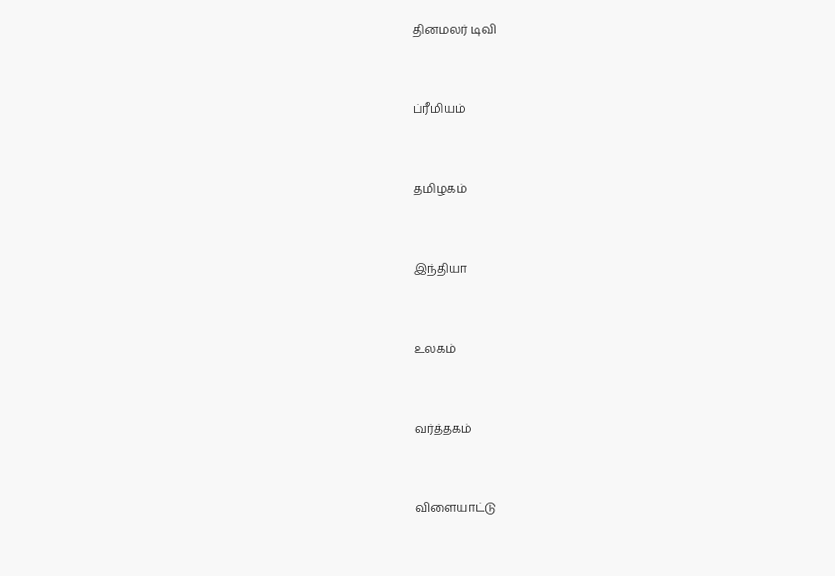தினமலர் டிவி


ப்ரீமியம்


தமிழகம்


இந்தியா


உலகம்


வர்த்தகம்


விளையாட்டு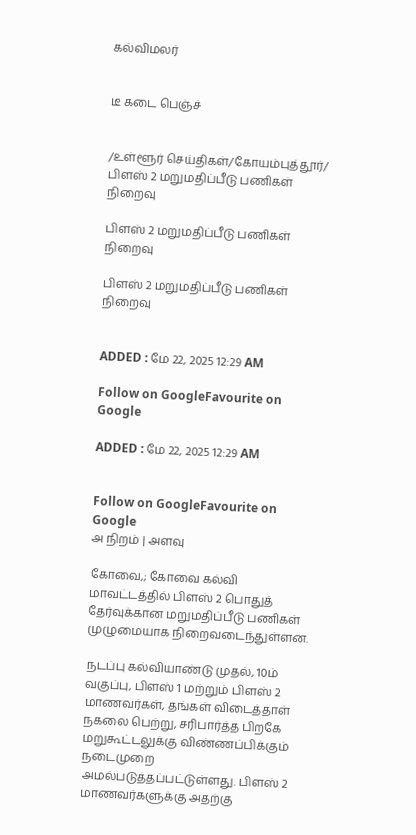கல்விமலர்


டீ கடை பெஞ்ச்


/உள்ளூர் செய்திகள்/கோயம்புத்தூர்/ பிளஸ் 2 மறுமதிப்பீடு பணிகள் நிறைவு

பிளஸ் 2 மறுமதிப்பீடு பணிகள் நிறைவு

பிளஸ் 2 மறுமதிப்பீடு பணிகள் நிறைவு


ADDED : மே 22, 2025 12:29 AM

Follow on GoogleFavourite on Google

ADDED : மே 22, 2025 12:29 AM


Follow on GoogleFavourite on Google
அ நிறம் | அளவு

கோவை,; கோவை கல்வி மாவட்டத்தில் பிளஸ் 2 பொதுத் தேர்வுக்கான மறுமதிப்பீடு பணிகள் முழுமையாக நிறைவடைந்துள்ளன.

நடப்பு கல்வியாண்டு முதல், 10ம் வகுப்பு, பிளஸ் 1 மற்றும் பிளஸ் 2 மாணவர்கள், தங்கள் விடைத்தாள் நகலை பெற்று, சரிபார்த்த பிறகே மறுகூட்டலுக்கு விண்ணப்பிக்கும் நடைமுறை அமல்படுத்தப்பட்டுள்ளது. பிளஸ் 2 மாணவர்களுக்கு அதற்கு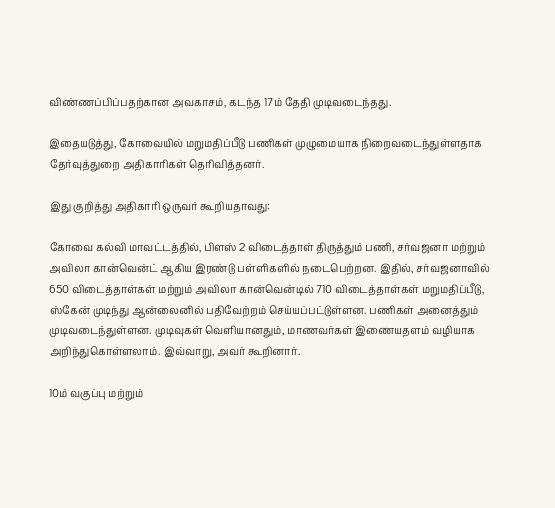விண்ணப்பிப்பதற்கான அவகாசம், கடந்த 17ம் தேதி முடிவடைந்தது.

இதையடுத்து, கோவையில் மறுமதிப்பீடு பணிகள் முழுமையாக நிறைவடைந்துள்ளதாக தேர்வுத்துறை அதிகாரிகள் தெரிவித்தனர்.

இது குறித்து அதிகாரி ஒருவர் கூறியதாவது:

கோவை கல்வி மாவட்டத்தில், பிளஸ் 2 விடைத்தாள் திருத்தும் பணி, சர்வஜனா மற்றும் அவிலா கான்வென்ட் ஆகிய இரண்டு பள்ளிகளில் நடைபெற்றன. இதில், சர்வஜனாவில் 650 விடைத்தாள்கள் மற்றும் அவிலா கான்வென்டில் 710 விடைத்தாள்கள் மறுமதிப்பீடு, ஸ்கேன் முடிந்து ஆன்லைனில் பதிவேற்றம் செய்யப்பட்டுள்ளன. பணிகள் அனைத்தும் முடிவடைந்துள்ளன. முடிவுகள் வெளியானதும், மாணவர்கள் இணையதளம் வழியாக அறிந்துகொள்ளலாம். இவ்வாறு, அவர் கூறினார்.

10ம் வகுப்பு மற்றும்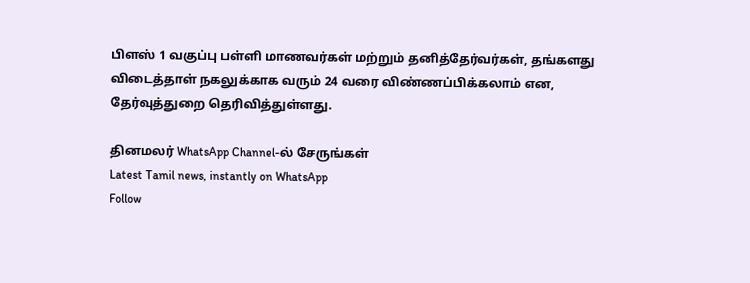பிளஸ் 1 வகுப்பு பள்ளி மாணவர்கள் மற்றும் தனித்தேர்வர்கள், தங்களது விடைத்தாள் நகலுக்காக வரும் 24 வரை விண்ணப்பிக்கலாம் என, தேர்வுத்துறை தெரிவித்துள்ளது.

தினமலர் WhatsApp Channel-ல் சேருங்கள்
Latest Tamil news, instantly on WhatsApp
Follow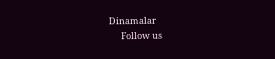Dinamalar
      Follow us